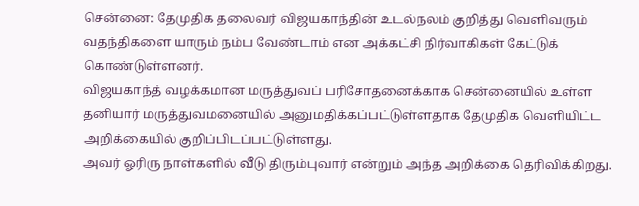சென்னை: தேமுதிக தலைவர் விஜயகாந்தின் உடல்நலம் குறித்து வெளிவரும் வதந்திகளை யாரும் நம்ப வேண்டாம் என அக்கட்சி நிர்வாகிகள் கேட்டுக் கொண்டுள்ளனர்.
விஜயகாந்த் வழக்கமான மருத்துவப் பரிசோதனைக்காக சென்னையில் உள்ள தனியார் மருத்துவமனையில் அனுமதிக்கப்பட்டுள்ளதாக தேமுதிக வெளியிட்ட அறிக்கையில் குறிப்பிடப்பட்டுள்ளது.
அவர் ஓரிரு நாள்களில் வீடு திரும்புவார் என்றும் அந்த அறிக்கை தெரிவிக்கிறது.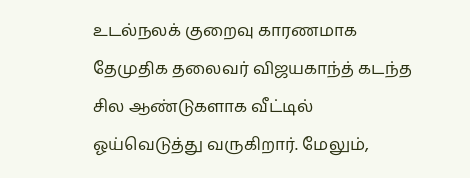உடல்நலக் குறைவு காரணமாக தேமுதிக தலைவர் விஜயகாந்த் கடந்த சில ஆண்டுகளாக வீட்டில் ஓய்வெடுத்து வருகிறார். மேலும்,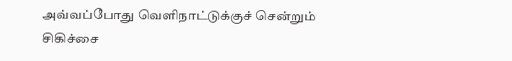அவ்வப்போது வெளிநாட்டுக்குச் சென்றும் சிகிச்சை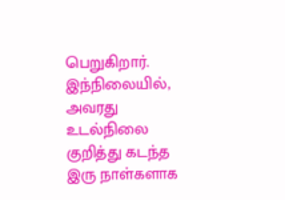பெறுகிறார்.
இந்நிலையில், அவரது உடல்நிலை குறித்து கடந்த இரு நாள்களாக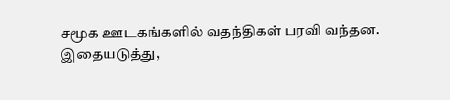சமூக ஊடகங்களில் வதந்திகள் பரவி வந்தன.
இதையடுத்து,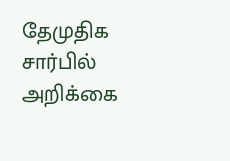தேமுதிக சார்பில் அறிக்கை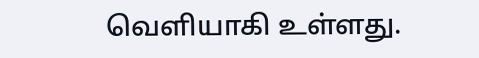வெளியாகி உள்ளது.